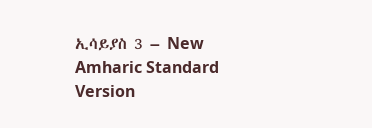ኢሳይያስ 3 – New Amharic Standard Version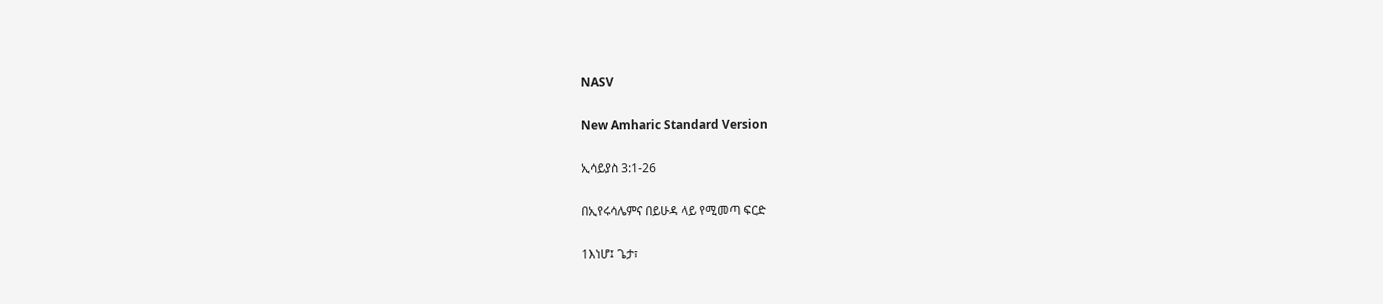NASV

New Amharic Standard Version

ኢሳይያስ 3:1-26

በኢየሩሳሌምና በይሁዳ ላይ የሚመጣ ፍርድ

1እነሆ፤ ጌታ፣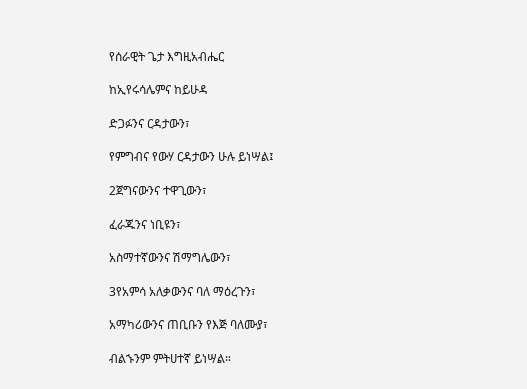የሰራዊት ጌታ እግዚአብሔር

ከኢየሩሳሌምና ከይሁዳ

ድጋፉንና ርዳታውን፣

የምግብና የውሃ ርዳታውን ሁሉ ይነሣል፤

2ጀግናውንና ተዋጊውን፣

ፈራጁንና ነቢዩን፣

አስማተኛውንና ሽማግሌውን፣

3የአምሳ አለቃውንና ባለ ማዕረጉን፣

አማካሪውንና ጠቢቡን የእጅ ባለሙያ፣

ብልኁንም ምትሀተኛ ይነሣል።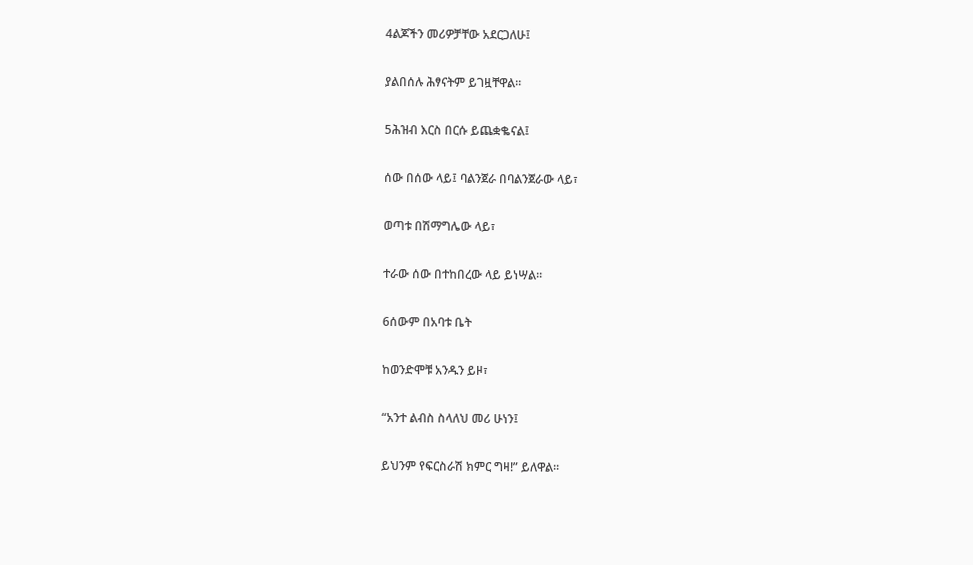4ልጆችን መሪዎቻቸው አደርጋለሁ፤

ያልበሰሉ ሕፃናትም ይገዟቸዋል።

5ሕዝብ እርስ በርሱ ይጨቋቈናል፤

ሰው በሰው ላይ፤ ባልንጀራ በባልንጀራው ላይ፣

ወጣቱ በሽማግሌው ላይ፣

ተራው ሰው በተከበረው ላይ ይነሣል።

6ሰውም በአባቱ ቤት

ከወንድሞቹ አንዱን ይዞ፣

“አንተ ልብስ ስላለህ መሪ ሁነን፤

ይህንም የፍርስራሽ ክምር ግዛ!” ይለዋል።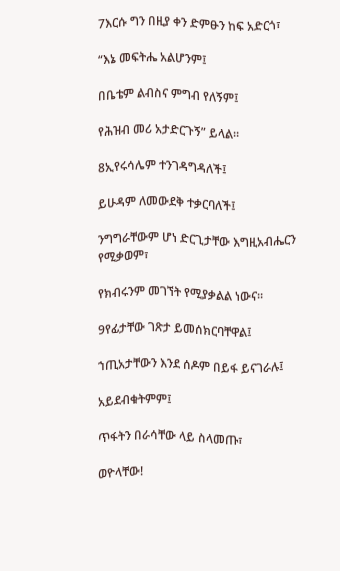7እርሱ ግን በዚያ ቀን ድምፁን ከፍ አድርጎ፣

“እኔ መፍትሔ አልሆንም፤

በቤቴም ልብስና ምግብ የለኝም፤

የሕዝብ መሪ አታድርጉኝ” ይላል።

8ኢየሩሳሌም ተንገዳግዳለች፤

ይሁዳም ለመውደቅ ተቃርባለች፤

ንግግራቸውም ሆነ ድርጊታቸው እግዚአብሔርን የሚቃወም፣

የክብሩንም መገኘት የሚያቃልል ነውና።

9የፊታቸው ገጽታ ይመሰክርባቸዋል፤

ኀጢአታቸውን እንደ ሰዶም በይፋ ይናገራሉ፤

አይደብቁትምም፤

ጥፋትን በራሳቸው ላይ ስላመጡ፣

ወዮላቸው!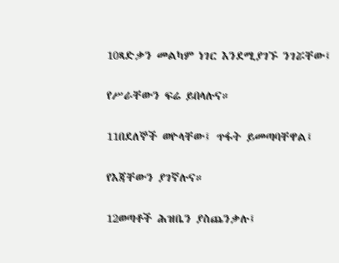10ጻድቃን መልካም ነገር እንደሚያገኙ ንገሯቸው፤

የሥራቸውን ፍሬ ይበላሉና።

11በደለኞች ወዮላቸው፤ ጥፋት ይመጣባቸዋል፤

የእጃቸውን ያገኛሉና።

12ወጣቶች ሕዝቤን ያስጨንቃሉ፤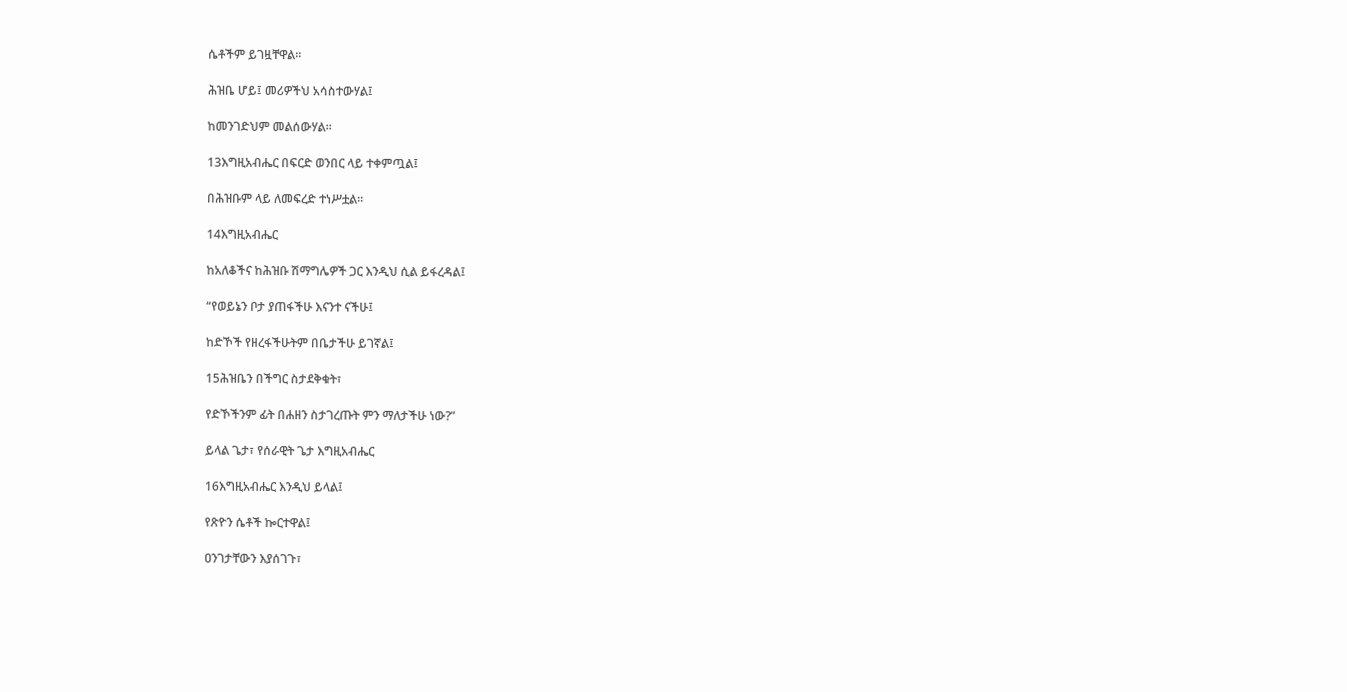ሴቶችም ይገዟቸዋል።

ሕዝቤ ሆይ፤ መሪዎችህ አሳስተውሃል፤

ከመንገድህም መልሰውሃል።

13እግዚአብሔር በፍርድ ወንበር ላይ ተቀምጧል፤

በሕዝቡም ላይ ለመፍረድ ተነሥቷል።

14እግዚአብሔር

ከአለቆችና ከሕዝቡ ሽማግሌዎች ጋር እንዲህ ሲል ይፋረዳል፤

“የወይኔን ቦታ ያጠፋችሁ እናንተ ናችሁ፤

ከድኾች የዘረፋችሁትም በቤታችሁ ይገኛል፤

15ሕዝቤን በችግር ስታደቅቁት፣

የድኾችንም ፊት በሐዘን ስታገረጡት ምን ማለታችሁ ነው?”

ይላል ጌታ፣ የሰራዊት ጌታ እግዚአብሔር

16እግዚአብሔር እንዲህ ይላል፤

የጽዮን ሴቶች ኰርተዋል፤

ዐንገታቸውን እያሰገጉ፣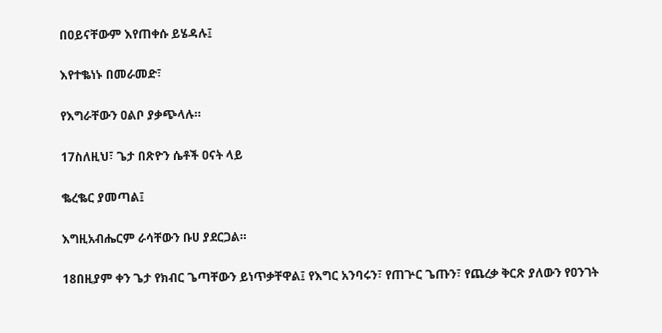በዐይናቸውም እየጠቀሱ ይሄዳሉ፤

እየተቈነኑ በመራመድ፣

የእግራቸውን ዐልቦ ያቃጭላሉ።

17ስለዚህ፣ ጌታ በጽዮን ሴቶች ዐናት ላይ

ቈረቈር ያመጣል፤

እግዚአብሔርም ራሳቸውን ቡሀ ያደርጋል።

18በዚያም ቀን ጌታ የክብር ጌጣቸውን ይነጥቃቸዋል፤ የእግር አንባሩን፣ የጠጕር ጌጡን፣ የጨረቃ ቅርጽ ያለውን የዐንገት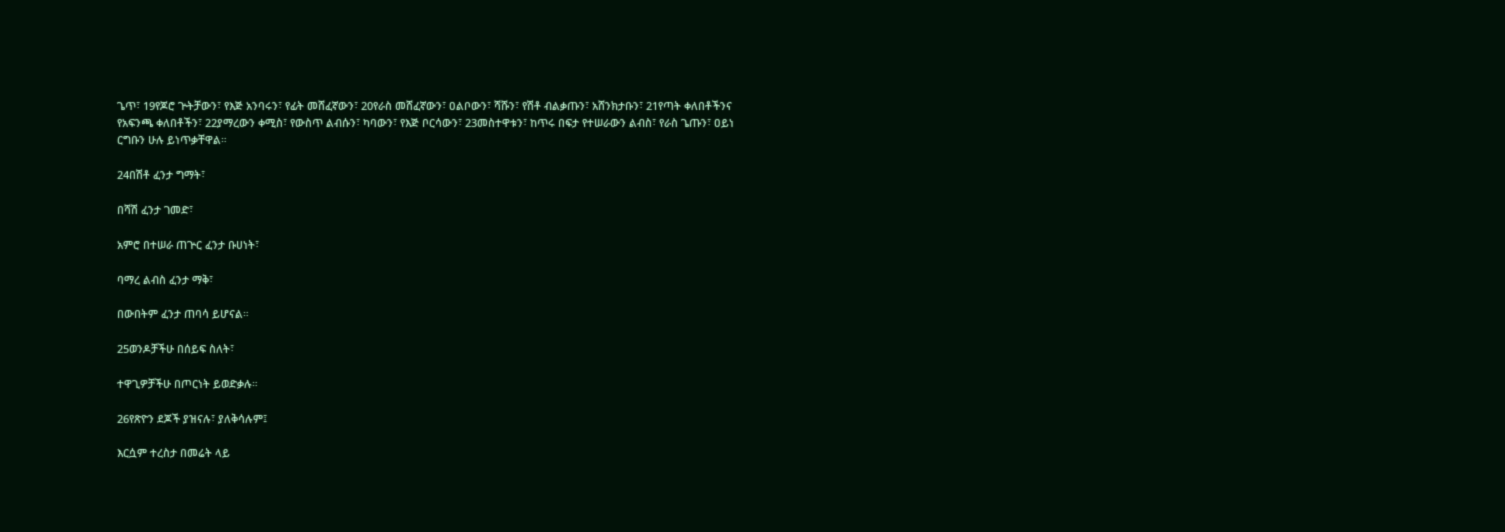ጌጥ፣ 19የጆሮ ጕትቻውን፣ የእጅ አንባሩን፣ የፊት መሸፈኛውን፣ 20የራስ መሸፈኛውን፣ ዐልቦውን፣ ሻሹን፣ የሽቶ ብልቃጡን፣ አሸንክታቡን፣ 21የጣት ቀለበቶችንና የአፍንጫ ቀለበቶችን፣ 22ያማረውን ቀሚስ፣ የውስጥ ልብሱን፣ ካባውን፣ የእጅ ቦርሳውን፣ 23መስተዋቱን፣ ከጥሩ በፍታ የተሠራውን ልብስ፣ የራስ ጌጡን፣ ዐይነ ርግቡን ሁሉ ይነጥቃቸዋል።

24በሽቶ ፈንታ ግማት፣

በሻሽ ፈንታ ገመድ፣

አምሮ በተሠራ ጠጕር ፈንታ ቡሀነት፣

ባማረ ልብስ ፈንታ ማቅ፣

በውበትም ፈንታ ጠባሳ ይሆናል።

25ወንዶቻችሁ በሰይፍ ስለት፣

ተዋጊዎቻችሁ በጦርነት ይወድቃሉ።

26የጽዮን ደጆች ያዝናሉ፣ ያለቅሳሉም፤

እርሷም ተረስታ በመሬት ላይ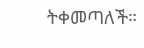ትቀመጣለች።